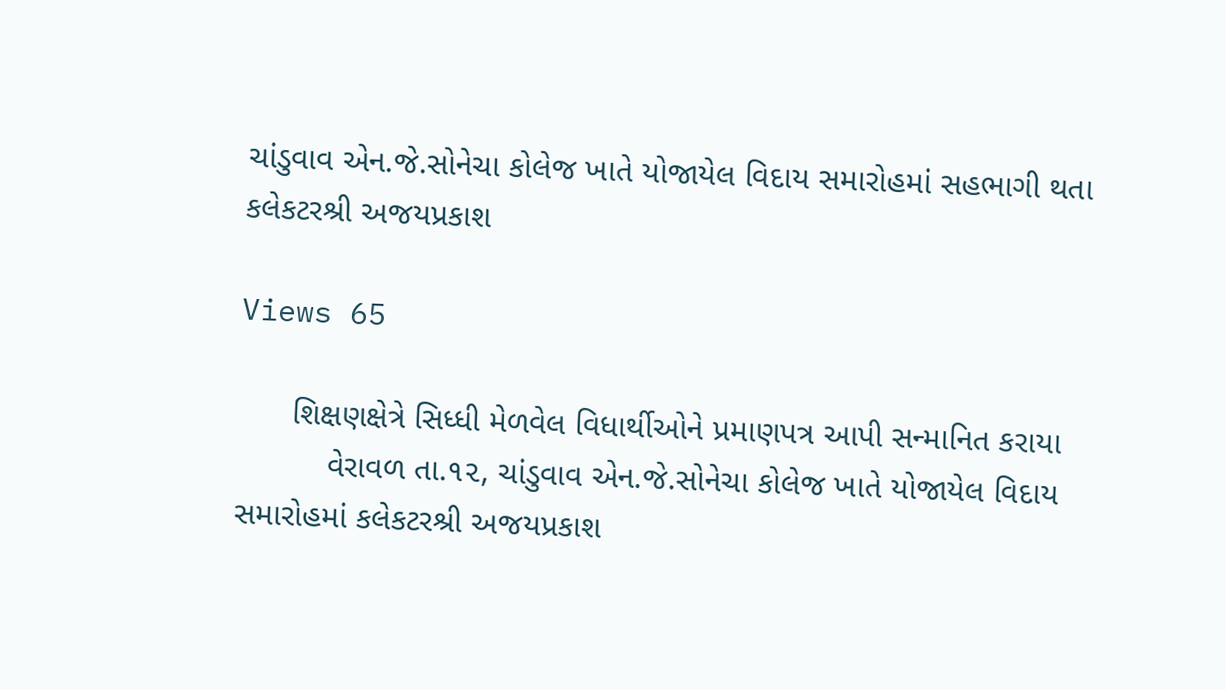ચાંડુવાવ એન.જે.સોનેચા કોલેજ ખાતે યોજાયેલ વિદાય સમારોહમાં સહભાગી થતા કલેકટરશ્રી અજયપ્રકાશ

Views 65

      શિક્ષણક્ષેત્રે સિધ્ધી મેળવેલ વિધાર્થીઓને પ્રમાણપત્ર આપી સન્માનિત કરાયા
          વેરાવળ તા.૧૨, ચાંડુવાવ એન.જે.સોનેચા કોલેજ ખાતે યોજાયેલ વિદાય સમારોહમાં કલેકટરશ્રી અજયપ્રકાશ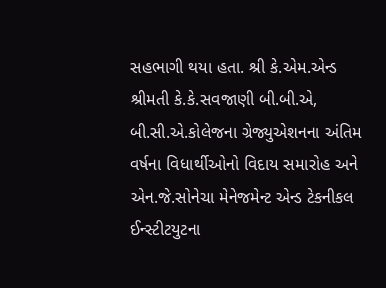સહભાગી થયા હતા. શ્રી કે.એમ.એન્ડ શ્રીમતી કે.કે.સવજાણી બી.બી.એ, બી.સી.એ.કોલેજના ગ્રેજ્યુએશનના અંતિમ વર્ષના વિધાર્થીઓનો વિદાય સમારોહ અને એન.જે.સોનેચા મેનેજમેન્ટ એન્ડ ટેકનીકલ ઈન્સ્ટીટયુટના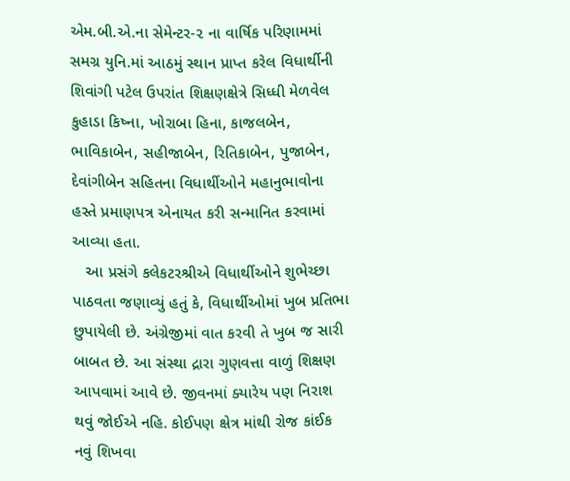એમ.બી.એ.ના સેમેન્ટર-૨ ના વાર્ષિક પરિણામમાં સમગ્ર યુનિ.માં આઠમું સ્થાન પ્રાપ્ત કરેલ વિધાર્થીની શિવાંગી પટેલ ઉપરાંત શિક્ષણક્ષેત્રે સિધ્ધી મેળવેલ કુહાડા કિષ્ના, ખોરાબા હિના, કાજલબેન, ભાવિકાબેન, સહીજાબેન, રિતિકાબેન, પુજાબેન, દેવાંગીબેન સહિતના વિધાર્થીઓને મહાનુભાવોના હસ્તે પ્રમાણપત્ર એનાયત કરી સન્માનિત કરવામાં આવ્યા હતા.
   આ પ્રસંગે કલેકટરશ્રીએ વિધાર્થીઓને શુભેચ્છા પાઠવતા જણાવ્યું હતું કે, વિધાર્થીઓમાં ખુબ પ્રતિભા છુપાયેલી છે. અંગ્રેજીમાં વાત કરવી તે ખુબ જ સારી બાબત છે. આ સંસ્થા દ્રારા ગુણવત્તા વાળું શિક્ષણ આપવામાં આવે છે. જીવનમાં ક્યારેય પણ નિરાશ થવું જોઈએ નહિ. કોઈપણ ક્ષેત્ર માંથી રોજ કાંઈક નવું શિખવા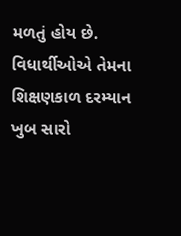મળતું હોય છે. વિધાર્થીઓએ તેમના શિક્ષણકાળ દરમ્યાન ખુબ સારો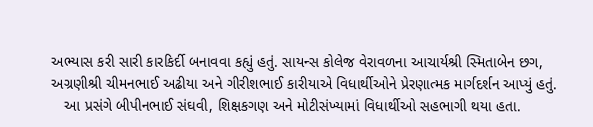અભ્યાસ કરી સારી કારકિર્દી બનાવવા કહ્યું હતું. સાયન્સ કોલેજ વેરાવળના આચાર્યશ્રી સ્મિતાબેન છગ, અગ્રણીશ્રી ચીમનભાઈ અઢીયા અને ગીરીશભાઈ કારીયાએ વિધાર્થીઓને પ્રેરણાત્મક માર્ગદર્શન આપ્યું હતું.
   આ પ્રસંગે બીપીનભાઈ સંઘવી, શિક્ષકગણ અને મોટીસંખ્યામાં વિધાર્થીઓ સહભાગી થયા હતા.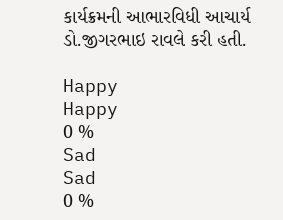કાર્યક્રમની આભારવિધી આચાર્ય ડો.જીગરભાઇ રાવલે કરી હતી.

Happy
Happy
0 %
Sad
Sad
0 %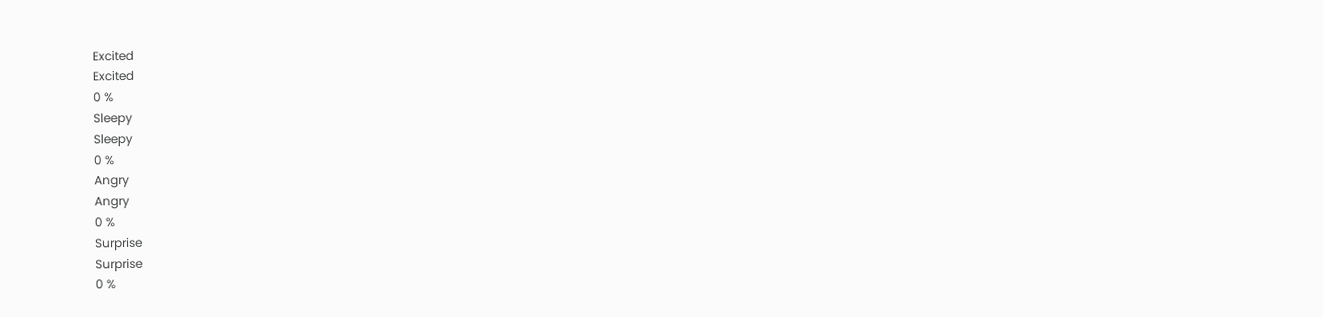Excited
Excited
0 %
Sleepy
Sleepy
0 %
Angry
Angry
0 %
Surprise
Surprise
0 %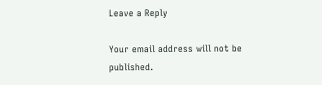Leave a Reply

Your email address will not be published.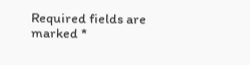Required fields are marked *